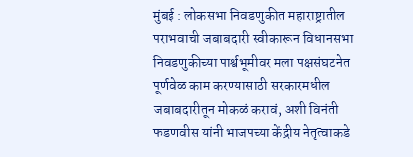मुंबई : लोकसभा निवडणुकीत महाराष्ट्रातील पराभवाची जबाबदारी स्वीकारून विधानसभा निवडणुकीच्या पार्श्वभूमीवर मला पक्षसंघटनेत पूर्णवेळ काम करण्यासाठी सरकारमधील जबाबदारीतून मोकळं करावं, अशी विनंती फडणवीस यांनी भाजपच्या केंद्रीय नेतृत्वाकडे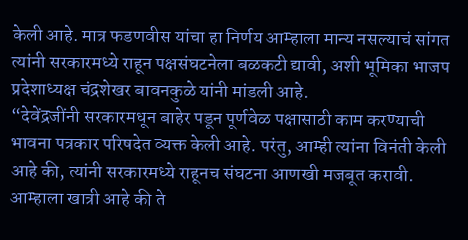केली आहे. मात्र फडणवीस यांचा हा निर्णय आम्हाला मान्य नसल्याचं सांगत त्यांनी सरकारमध्ये राहून पक्षसंघटनेला बळकटी द्यावी, अशी भूमिका भाजप प्रदेशाध्यक्ष चंद्रशेखर बावनकुळे यांनी मांडली आहे.
“देवेंद्रजींनी सरकारमधून बाहेर पडून पूर्णवेळ पक्षासाठी काम करण्याची भावना पत्रकार परिषदेत व्यक्त केली आहे. परंतु, आम्ही त्यांना विनंती केली आहे की, त्यांनी सरकारमध्ये राहूनच संघटना आणखी मजबूत करावी. आम्हाला खात्री आहे की ते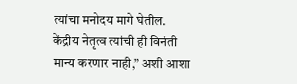त्यांचा मनोदय मागे घेतील. केंद्रीय नेतृत्व त्यांची ही विनंती मान्य करणार नाही,” अशी आशा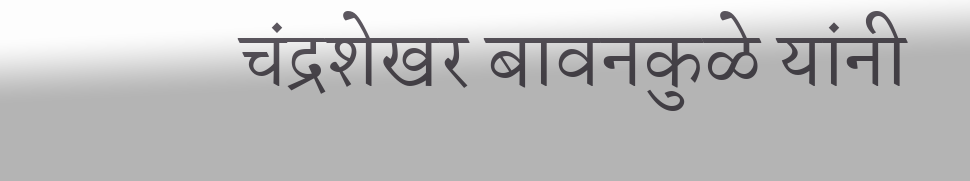चंद्रशेखर बावनकुळे यांनी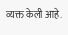व्यक्त केली आहे.